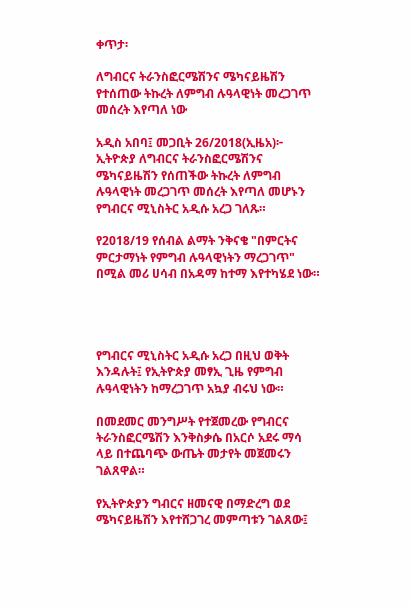ቀጥታ፡

ለግብርና ትራንስፎርሜሽንና ሜካናይዜሽን የተሰጠው ትኩረት ለምግብ ሉዓላዊነት መረጋገጥ መሰረት እየጣለ ነው

አዲስ አበባ፤ መጋቢት 26/2018(ኢዜአ)፦ ኢትዮጵያ ለግብርና ትራንስፎርሜሽንና ሜካናይዜሽን የሰጠችው ትኩረት ለምግብ ሉዓላዊነት መረጋገጥ መሰረት እየጣለ መሆኑን የግብርና ሚኒስትር አዲሱ አረጋ ገለጹ።

የ2018/19 የሰብል ልማት ንቅናቄ "በምርትና ምርታማነት የምግብ ሉዓላዊነትን ማረጋገጥ" በሚል መሪ ሀሳብ በአዳማ ከተማ እየተካሄደ ነው።




የግብርና ሚኒስትር አዲሱ አረጋ በዚህ ወቅት እንዳሉት፤ የኢትዮጵያ መፃኢ ጊዜ የምግብ ሉዓላዊነትን ከማረጋገጥ አኳያ ብሩህ ነው።

በመደመር መንግሥት የተጀመረው የግብርና ትራንስፎርሜሽን እንቅስቃሴ በአርሶ አደሩ ማሳ ላይ በተጨባጭ ውጤት መታየት መጀመሩን ገልጸዋል።

የኢትዮጵያን ግብርና ዘመናዊ በማድረግ ወደ ሜካናይዜሽን እየተሸጋገረ መምጣቱን ገልጸው፤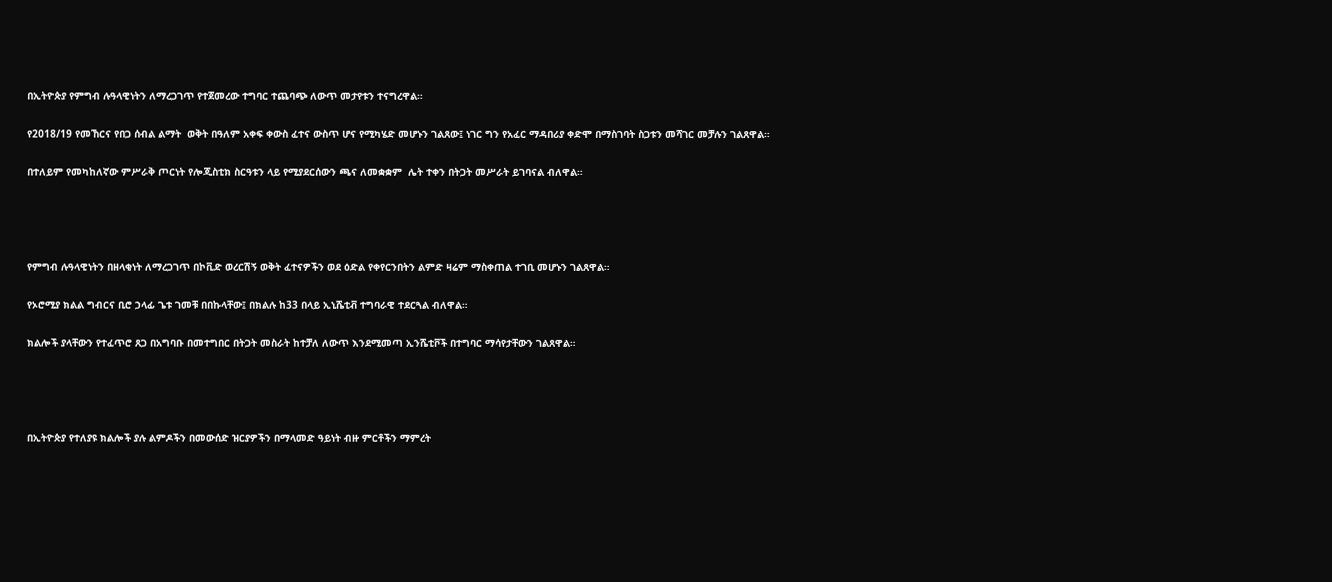በኢትዮጵያ የምግብ ሉዓላዊነትን ለማረጋገጥ የተጀመረው ተግባር ተጨባጭ ለውጥ መታየቱን ተናግረዋል።

የ2018/19 የመኸርና የበጋ ሰብል ልማት  ወቅት በዓለም አቀፍ ቀውስ ፈተና ውስጥ ሆና የሚካሄድ መሆኑን ገልጸው፤ ነገር ግን የአፈር ማዳበሪያ ቀድሞ በማስገባት ስጋቱን መሻገር መቻሉን ገልጸዋል።

በተለይም የመካከለኛው ምሥራቅ ጦርነት የሎጂስቲክ ስርዓቱን ላይ የሚያደርሰውን ጫና ለመቋቋም  ሌት ተቀን በትጋት መሥራት ይገባናል ብለዋል።




የምግብ ሉዓላዊነትን በዘላቂነት ለማረጋገጥ በኮቪድ ወረርሽኝ ወቅት ፈተናዎችን ወደ ዕድል የቀየርንበትን ልምድ ዛሬም ማስቀጠል ተገቢ መሆኑን ገልጸዋል።

የኦሮሚያ ክልል ግብርና ቢሮ ኃላፊ ጌቱ ገመቹ በበኩላቸው፤ በክልሉ ከ33 በላይ ኢኒሼቲቭ ተግባራዊ ተደርጓል ብለዋል።

ክልሎች ያላቸውን የተፈጥሮ ጸጋ በአግባቡ በመተግበር በትጋት መስራት ከተቻለ ለውጥ እንደሚመጣ ኢንሼቲቮች በተግባር ማሳየታቸውን ገልጸዋል።




በኢትዮጵያ የተለያዩ ክልሎች ያሉ ልምዶችን በመውሰድ ዝርያዎችን በማላመድ ዓይነት ብዙ ምርቶችን ማምረት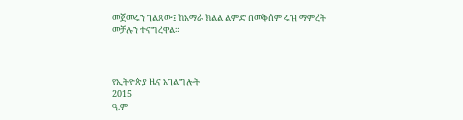መጀመሩን ገልጸው፤ ከአማራ ክልል ልምድ በመቅሰም ሩዝ ማምረት መቻሉን ተናግረዋል።



የኢትዮጵያ ዜና አገልግሎት
2015
ዓ.ም